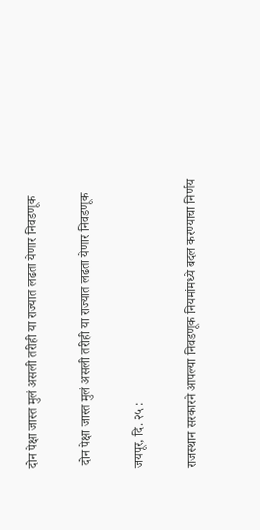दोन पेक्षा जास्त मुलं असली तरीही या राज्यात लढता येणार निवडणूक

 दोन पेक्षा जास्त मुलं असली तरीही या राज्यात लढता येणार निवडणूक

जयपूर, दि. २५ :

राजस्थान सरकारने आपल्या निवडणूक नियमांमध्ये बदल करण्याचा निर्णय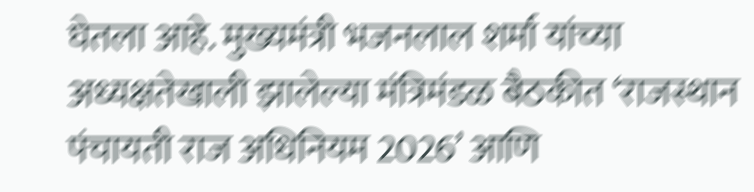घेतला आहे. मुख्यमंत्री भजनलाल शर्मा यांच्या अध्यक्षतेखाली झालेल्या मंत्रिमंडळ बैठकीत ‘राजस्थान पंचायती राज अधिनियम 2026’ आणि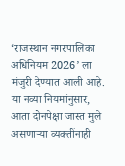‘राजस्थान नगरपालिका अधिनियम 2026’ ला मंजुरी देण्यात आली आहे. या नव्या नियमांनुसार, आता दोनपेक्षा जास्त मुले असणाऱ्या व्यक्तींनाही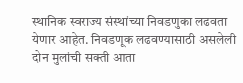स्थानिक स्वराज्य संस्थांच्या निवडणुका लढवता येणार आहेत. निवडणूक लढवण्यासाठी असलेली दोन मुलांची सक्ती आता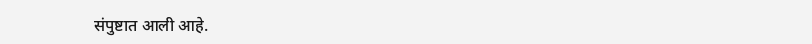संपुष्टात आली आहे.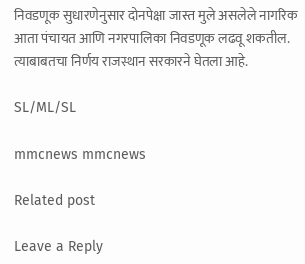निवडणूक सुधारणेनुसार दोनपेक्षा जास्त मुले असलेले नागरिक आता पंचायत आणि नगरपालिका निवडणूक लढवू शकतील. त्याबाबतचा निर्णय राजस्थान सरकारने घेतला आहे.

SL/ML/SL

mmcnews mmcnews

Related post

Leave a Reply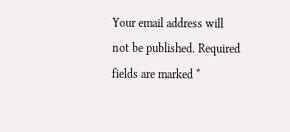Your email address will not be published. Required fields are marked *